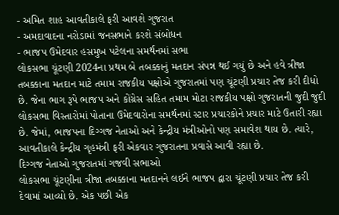- અમિત શાહ આવતીકાલે ફરી આવશે ગુજરાત
- અમદાવાદના નરોડામાં જનસભાને કરશે સંબોધન
- ભાજપ ઉમેદવાર હસમુખ પટેલના સમર્થનમાં સભા
લોકસભા ચૂંટણી 2024ના પ્રથમ બે તબક્કાનું મતદાન સંપન્ન થઈ ગયું છે અને હવે ત્રીજા તબક્કાના મતદાન માટે તમામ રાજકીય પક્ષોએ ગુજરાતમાં પણ ચૂંટણી પ્રચાર તેજ કરી દીધો છે. જેના ભાગ રૂપે ભાજપ અને કોંગ્રેસ સહિત તમામ મોટા રાજકીય પક્ષો ગુજરાતની જુદી જુદી લોકસભા વિસ્તારોમાં પોતાના ઉમેદવારોના સમર્થનમાં સ્ટાર પ્રચારકોને પ્રચાર માટે ઉતારી રહ્યા છે. જેમાં, ભાજપના દિગ્ગજ નેતાઓ અને કેન્દ્રીય મંત્રીઓનો પણ સમાવેશ થાય છે. ત્યારે, આવતીકાલે કેન્દ્રીય ગૃહમંત્રી ફરી એકવાર ગુજરાતના પ્રવાસે આવી રહ્યા છે.
દિગ્ગજ નેતાઓ ગુજરાતમાં ગજવી સભાઓ
લોકસભા ચૂંટણીના ત્રીજા તબક્કાના મતદાનને લઈને ભાજપ દ્વારા ચૂંટણી પ્રચાર તેજ કરી દેવામાં આવ્યો છે. એક પછી એક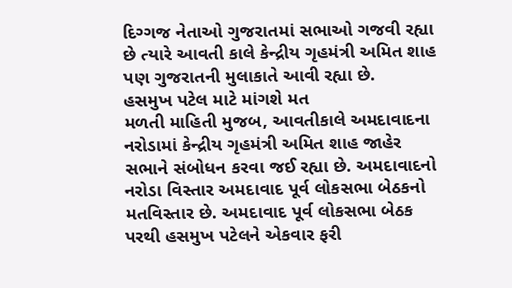દિગ્ગજ નેતાઓ ગુજરાતમાં સભાઓ ગજવી રહ્યા છે ત્યારે આવતી કાલે કેન્દ્રીય ગૃહમંત્રી અમિત શાહ પણ ગુજરાતની મુલાકાતે આવી રહ્યા છે.
હસમુખ પટેલ માટે માંગશે મત
મળતી માહિતી મુજબ, આવતીકાલે અમદાવાદના નરોડામાં કેન્દ્રીય ગૃહમંત્રી અમિત શાહ જાહેર સભાને સંબોધન કરવા જઈ રહ્યા છે. અમદાવાદનો નરોડા વિસ્તાર અમદાવાદ પૂર્વ લોકસભા બેઠકનો મતવિસ્તાર છે. અમદાવાદ પૂર્વ લોકસભા બેઠક પરથી હસમુખ પટેલને એકવાર ફરી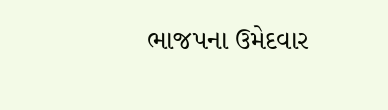ભાજપના ઉમેદવાર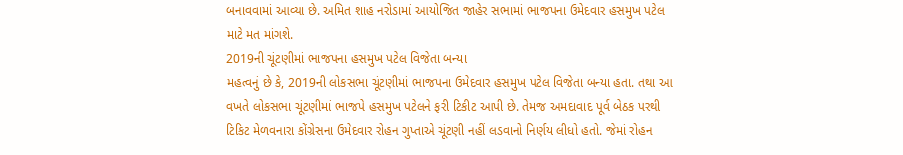બનાવવામાં આવ્યા છે. અમિત શાહ નરોડામાં આયોજિત જાહેર સભામાં ભાજપના ઉમેદવાર હસમુખ પટેલ માટે મત માંગશે.
2019ની ચૂંટણીમાં ભાજપના હસમુખ પટેલ વિજેતા બન્યા
મહત્વનું છે કે, 2019ની લોકસભા ચૂંટણીમાં ભાજપના ઉમેદવાર હસમુખ પટેલ વિજેતા બન્યા હતા. તથા આ વખતે લોકસભા ચૂંટણીમાં ભાજપે હસમુખ પટેલને ફરી ટિકીટ આપી છે. તેમજ અમદાવાદ પૂર્વ બેઠક પરથી ટિકિટ મેળવનારા કોંગ્રેસના ઉમેદવાર રોહન ગુપ્તાએ ચૂંટણી નહીં લડવાનો નિર્ણય લીધો હતો. જેમાં રોહન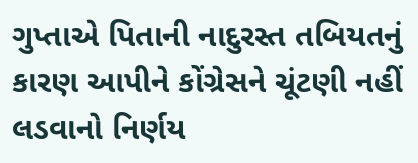ગુપ્તાએ પિતાની નાદુરસ્ત તબિયતનું કારણ આપીને કોંગ્રેસને ચૂંટણી નહીં લડવાનો નિર્ણય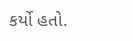કર્યો હતો.